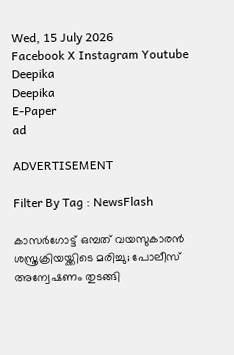Wed, 15 July 2026
Facebook X Instagram Youtube
Deepika
Deepika
E-Paper
ad

ADVERTISEMENT

Filter By Tag : NewsFlash

കാസർഗോട്ട് ഒമ്പത് വയസുകാരൻ ശസ്ത്രക്രിയയ്ക്കിടെ മരിച്ചു; പോലീസ് അന്വേഷണം തുടങ്ങി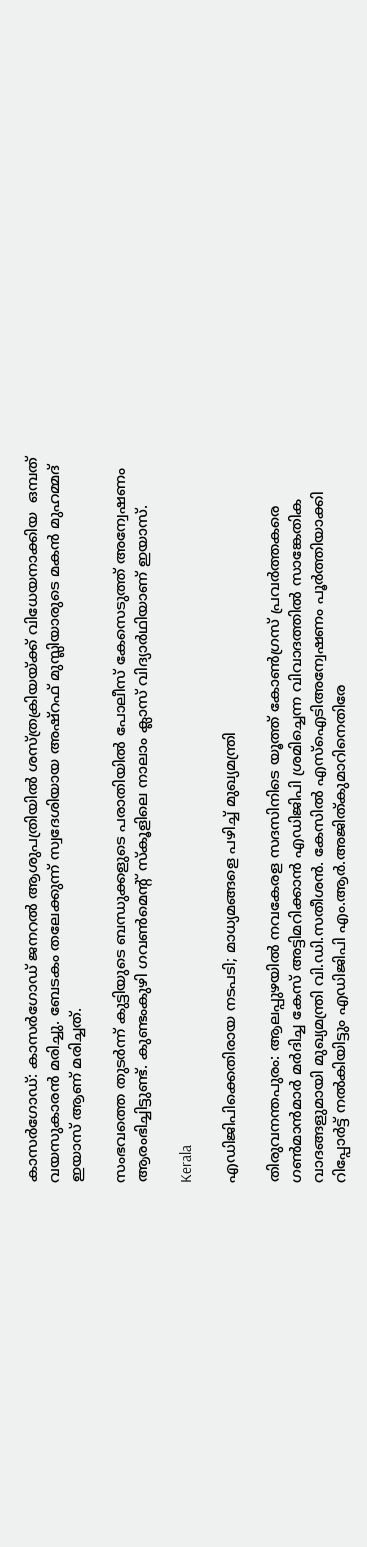കാസർഗോഡ്: കാസർഗോഡ് ജനറൽ ആശുപത്രിയിൽ ശസ്ത്രക്രിയയ്ക്ക് വിധേയനാക്കിയ  ഒമ്പത് വയസുകാരൻ മരിച്ചു. ബേടകം തലേക്കുന്ന് സ്വദേശിയായ അഷ്റഫ് മുസ്ലിയാരുടെ മകൻ മുഹമ്മദ് ഇയാസ് ആണ് മരിച്ചത്.

സംഭവത്തെ തുടർന്ന് കുട്ടിയുടെ ബന്ധുക്കളുടെ പരാതിയിൽ പോലീസ് കേസെടുത്ത് അന്വേഷണം ആരംഭിച്ചിട്ടുണ്ട്. കുണ്ടംകുഴി ഗവൺമെന്‍റ് സ്കൂളിലെ നാലാം ക്ലാസ് വിദ്യാർഥിയാണ് ഇയാസ്.

Kerala

എഡിജിപിക്കെതിരായ നടപടി; മാധ്യമങ്ങളെ പഴിച്ച് മുഖ്യമന്ത്രി

തിരുവനന്തപുരം: ആലപ്പുഴയിൽ നവകേരള സദസിനിടെ യൂത്ത് കോൺഗ്രസ് പ്രവർത്തകരെ ഗൺമാൻമാർ മർദിച്ച കേസ് അട്ടിമറിക്കാൻ എഡിജിപി ശ്രമിച്ചെന്ന വിവാദത്തിൽ സാങ്കേതിക വാദങ്ങളുമായി മുഖ്യമന്ത്രി വി.ഡി.സതീശൻ. കേസിൽ എസ്ഐടിഅന്വേഷണം പൂർത്തിയാക്കി റിപ്പോർട്ട് നൽകിയിട്ടും എഡിജിപി എം.ആർ.അജിത്കുമാറിനെതിരേ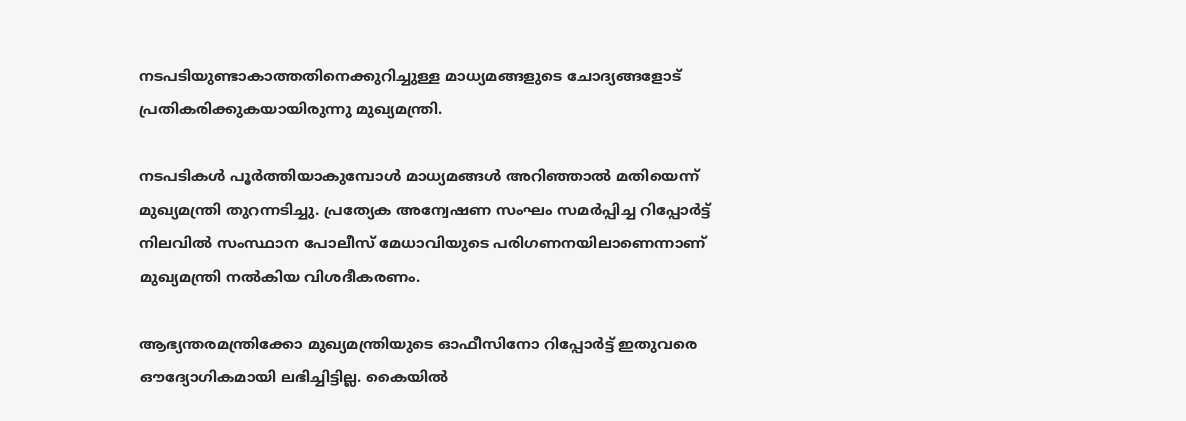നടപടിയുണ്ടാകാത്തതിനെക്കുറിച്ചുള്ള മാധ്യമങ്ങളുടെ ചോദ്യങ്ങളോട് പ്രതികരിക്കുകയായിരുന്നു മുഖ്യമന്ത്രി.

നടപടികൾ പൂർത്തിയാകുമ്പോൾ മാധ്യമങ്ങൾ അറിഞ്ഞാൽ മതിയെന്ന് മുഖ്യമന്ത്രി തുറന്നടിച്ചു. പ്രത്യേക അന്വേഷണ സംഘം സമർപ്പിച്ച റിപ്പോർട്ട് നിലവിൽ സംസ്ഥാന പോലീസ് മേധാവിയുടെ പരിഗണനയിലാണെന്നാണ് മുഖ്യമന്ത്രി നൽകിയ വിശദീകരണം.

ആഭ്യന്തരമന്ത്രിക്കോ മുഖ്യമന്ത്രിയുടെ ഓഫീസിനോ റിപ്പോർട്ട് ഇതുവരെ ഔദ്യോഗികമായി ലഭിച്ചിട്ടില്ല. കൈയിൽ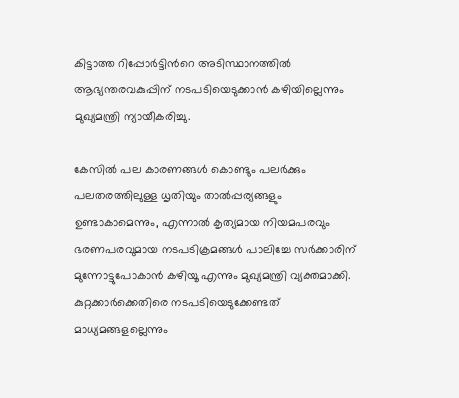കിട്ടാത്ത റിപ്പോർട്ടിന്‍റെ അടിസ്ഥാനത്തിൽ ആഭ്യന്തരവകുപ്പിന് നടപടിയെടുക്കാൻ കഴിയില്ലെന്നും മുഖ്യമന്ത്രി ന്യായീകരിച്ചു.

കേസിൽ പല കാരണങ്ങൾ കൊണ്ടും പലർക്കും പലതരത്തിലുള്ള ധൃതിയും താൽപ്പര്യങ്ങളും ഉണ്ടാകാമെന്നും, എന്നാൽ കൃത്യമായ നിയമപരവും ഭരണപരവുമായ നടപടിക്രമങ്ങൾ പാലിച്ചേ സർക്കാരിന് മുന്നോട്ടുപോകാൻ കഴിയൂ എന്നും മുഖ്യമന്ത്രി വ്യക്തമാക്കി. കുറ്റക്കാർക്കെതിരെ നടപടിയെടുക്കേണ്ടത് മാധ്യമങ്ങളല്ലെന്നും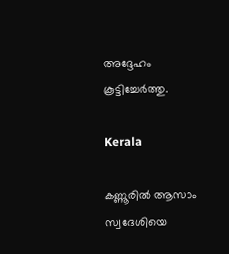അദ്ദേഹം കൂട്ടിച്ചേർത്തു.

Kerala

കണ്ണൂരിൽ ആസാം സ്വദേശിയെ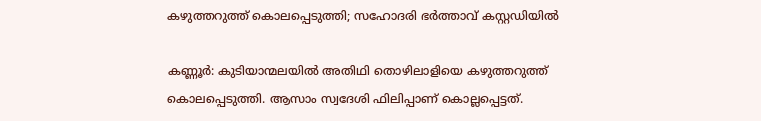കഴുത്തറുത്ത് കൊലപ്പെടുത്തി; സഹോദരി ഭർത്താവ് കസ്റ്റഡിയിൽ

കണ്ണൂർ: കുടിയാന്മലയിൽ അതിഥി തൊഴിലാളിയെ കഴുത്തറുത്ത് കൊലപ്പെടുത്തി. ആസാം സ്വദേശി ഫിലിപ്പാണ് കൊല്ലപ്പെട്ടത്.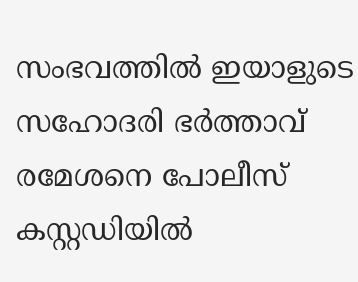സംഭവത്തിൽ ഇയാളുടെ സഹോദരി ഭർത്താവ് രമേശനെ പോലീസ് കസ്റ്റഡിയിൽ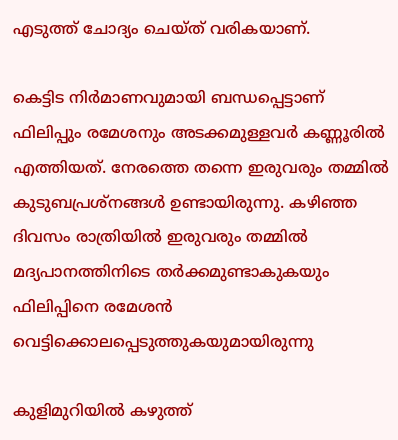എടുത്ത് ചോദ്യം ചെയ്ത് വരികയാണ്.

കെട്ടിട നിർമാണവുമായി ബന്ധപ്പെട്ടാണ് ഫിലിപ്പും രമേശനും അടക്കമുള്ളവർ കണ്ണൂരിൽ എത്തിയത്. നേരത്തെ തന്നെ ഇരുവരും തമ്മിൽ കുടുബപ്രശ്നങ്ങൾ ഉണ്ടായിരുന്നു. കഴിഞ്ഞ ദിവസം രാത്രിയിൽ ഇരുവരും തമ്മിൽ മദ്യപാനത്തിനിടെ തർക്കമുണ്ടാകുകയും ഫിലിപ്പിനെ രമേശൻ വെട്ടിക്കൊലപ്പെടുത്തുകയുമായിരുന്നു

കുളിമുറിയിൽ കഴുത്ത്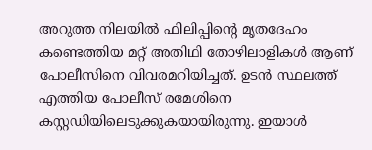അറുത്ത നിലയിൽ ഫിലിപ്പിന്‍റെ മൃതദേഹം കണ്ടെത്തിയ മറ്റ് അതിഥി തോഴിലാളികൾ ആണ് പോലീസിനെ വിവരമറിയിച്ചത്. ഉടൻ സ്ഥലത്ത് എത്തിയ പോലീസ് രമേശിനെ കസ്റ്റഡിയിലെടുക്കുകയായിരുന്നു. ഇയാൾ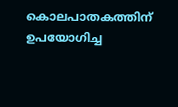കൊലപാതകത്തിന് ഉപയോഗിച്ച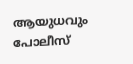ആയുധവും പോലീസ്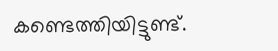കണ്ടെത്തിയിട്ടുണ്ട്.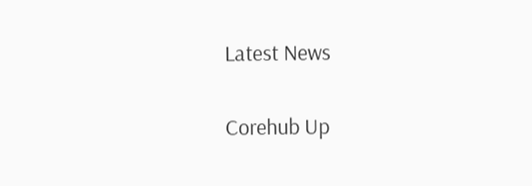Latest News

Corehub Up